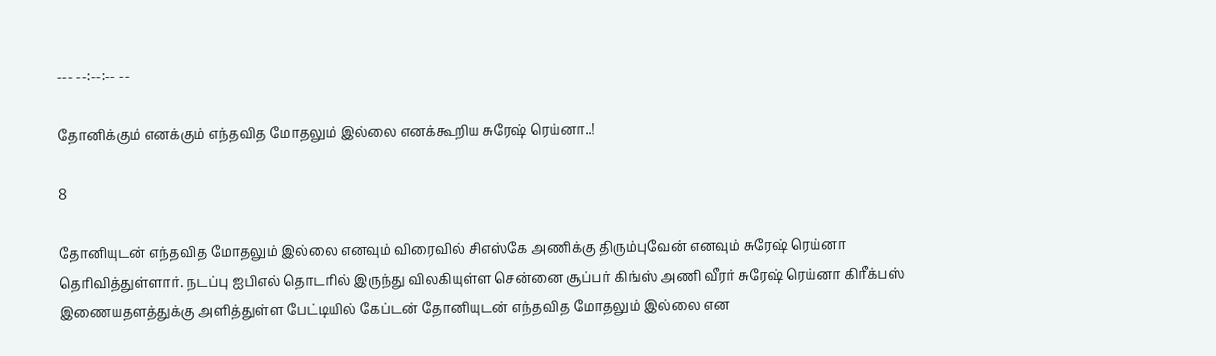--- --:--:-- --

தோனிக்கும் எனக்கும் எந்தவித மோதலும் இல்லை எனக்கூறிய சுரேஷ் ரெய்னா..!

8

தோனியுடன் எந்தவித மோதலும் இல்லை எனவும் விரைவில் சிஎஸ்கே அணிக்கு திரும்புவேன் எனவும் சுரேஷ் ரெய்னா தெரிவித்துள்ளார். நடப்பு ஐபிஎல் தொடரில் இருந்து விலகியுள்ள சென்னை சூப்பர் கிங்ஸ் அணி வீரர் சுரேஷ் ரெய்னா கிரீக்பஸ் இணையதளத்துக்கு அளித்துள்ள பேட்டியில் கேப்டன் தோனியுடன் எந்தவித மோதலும் இல்லை என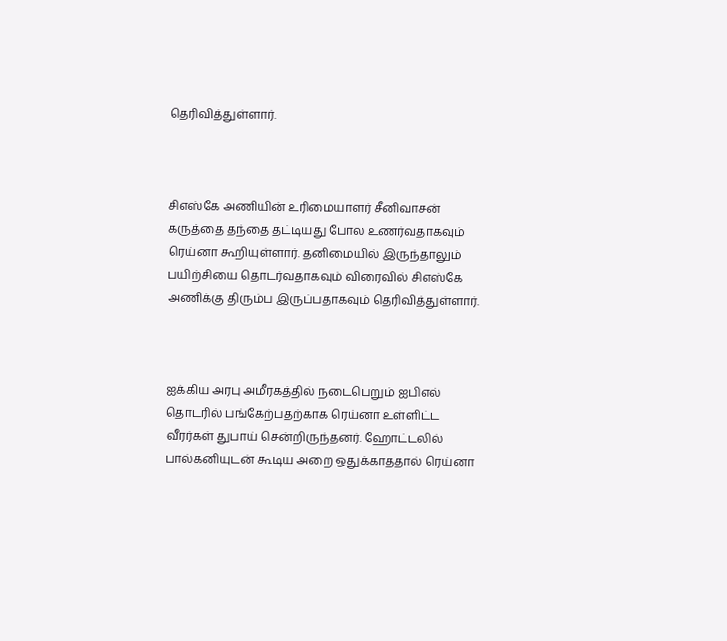தெரிவித்துள்ளார்.



சிஎஸ்கே அணியின் உரிமையாளர் சீனிவாசன் கருத்தை தந்தை தட்டியது போல உணர்வதாகவும் ரெய்னா கூறியுள்ளார். தனிமையில் இருந்தாலும் பயிற்சியை தொடர்வதாகவும் விரைவில் சி‌எஸ்‌கே அணிக்கு திரும்ப இருப்பதாகவும் தெரிவித்துள்ளார்.



ஐக்கிய அரபு அமீரகத்தில் நடைபெறும் ஐபிஎல் தொடரில் பங்கேற்பதற்காக ரெய்னா உள்ளிட்ட வீரர்கள் துபாய் சென்றிருந்தனர். ஹோட்டலில் பால்கனியுடன் கூடிய அறை ஒதுக்காததால் ரெய்னா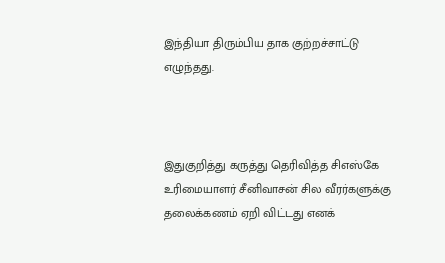இந்தியா திரும்பிய தாக குற்றச்சாட்டு எழுந்தது.



இதுகுறித்து கருத்து தெரிவித்த சிஎஸ்கே உரிமையாளர் சீனிவாசன் சில வீரர்களுக்கு தலைக்கணம் ஏறி விட்டது எனக்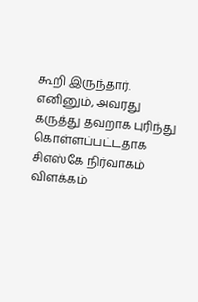கூறி இருந்தார். எனினும், அவரது கருத்து தவறாக புரிந்து கொள்ளப்பட்டதாக சிஎஸ்கே நிர்வாகம் விளக்கம்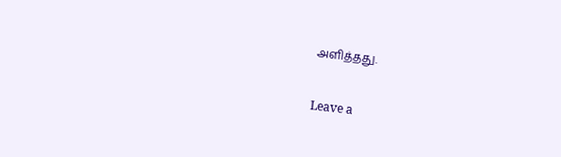அளித்தது.

Leave a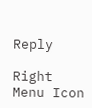Reply

Right Menu Icon